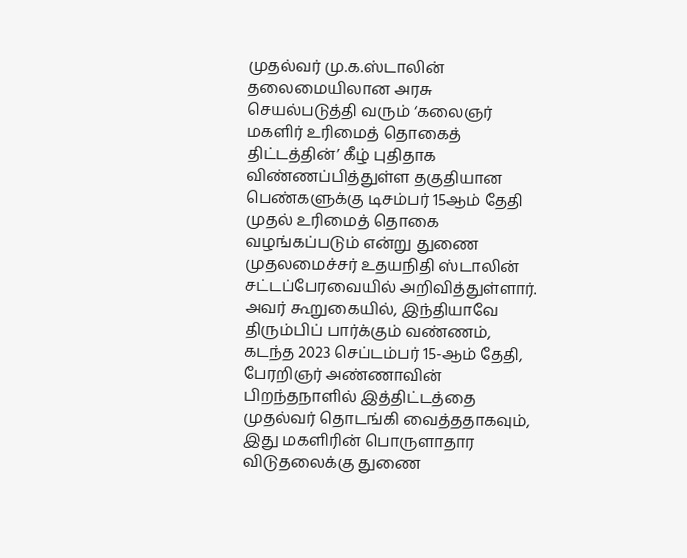முதல்வர் மு.க.ஸ்டாலின் தலைமையிலான அரசு செயல்படுத்தி வரும் ‘கலைஞர் மகளிர் உரிமைத் தொகைத் திட்டத்தின்’ கீழ் புதிதாக விண்ணப்பித்துள்ள தகுதியான பெண்களுக்கு டிசம்பர் 15ஆம் தேதி முதல் உரிமைத் தொகை வழங்கப்படும் என்று துணை முதலமைச்சர் உதயநிதி ஸ்டாலின் சட்டப்பேரவையில் அறிவித்துள்ளார்.
அவர் கூறுகையில், இந்தியாவே திரும்பிப் பார்க்கும் வண்ணம், கடந்த 2023 செப்டம்பர் 15-ஆம் தேதி, பேரறிஞர் அண்ணாவின் பிறந்தநாளில் இத்திட்டத்தை முதல்வர் தொடங்கி வைத்ததாகவும், இது மகளிரின் பொருளாதார விடுதலைக்கு துணை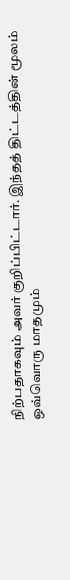நிற்பதாகவும் அவர் குறிப்பிட்டார். இந்தத் திட்டத்தின் மூலம் ஒவ்வொரு மாதமும்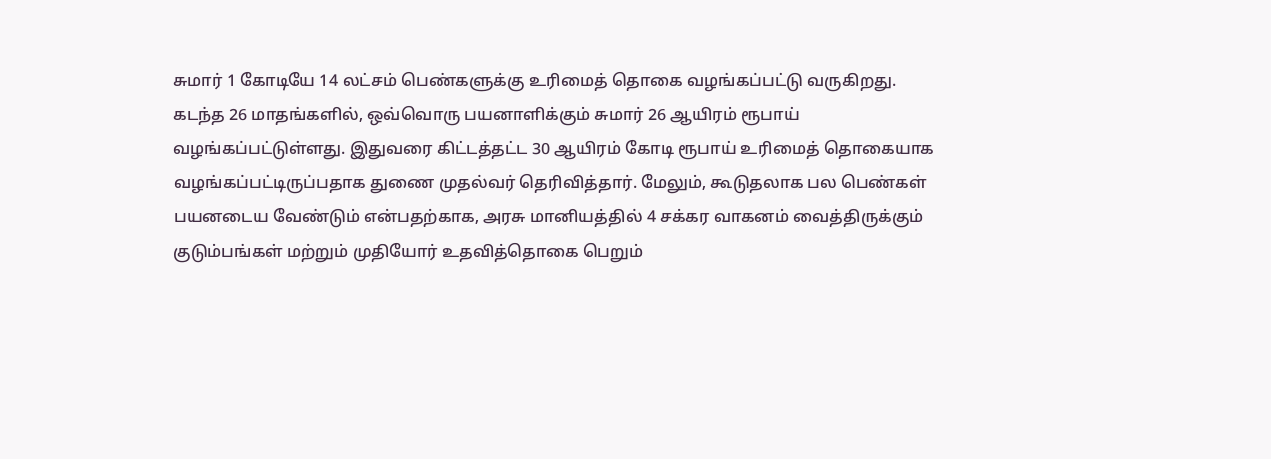சுமார் 1 கோடியே 14 லட்சம் பெண்களுக்கு உரிமைத் தொகை வழங்கப்பட்டு வருகிறது.
கடந்த 26 மாதங்களில், ஒவ்வொரு பயனாளிக்கும் சுமார் 26 ஆயிரம் ரூபாய் வழங்கப்பட்டுள்ளது. இதுவரை கிட்டத்தட்ட 30 ஆயிரம் கோடி ரூபாய் உரிமைத் தொகையாக வழங்கப்பட்டிருப்பதாக துணை முதல்வர் தெரிவித்தார். மேலும், கூடுதலாக பல பெண்கள் பயனடைய வேண்டும் என்பதற்காக, அரசு மானியத்தில் 4 சக்கர வாகனம் வைத்திருக்கும் குடும்பங்கள் மற்றும் முதியோர் உதவித்தொகை பெறும்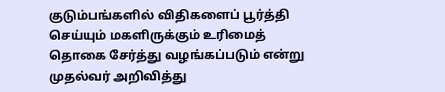குடும்பங்களில் விதிகளைப் பூர்த்தி செய்யும் மகளிருக்கும் உரிமைத் தொகை சேர்த்து வழங்கப்படும் என்று முதல்வர் அறிவித்து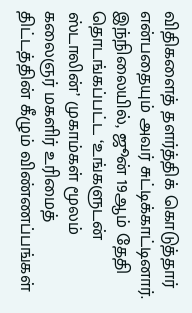விதிகளைத் தளர்த்திக் கொடுத்தார் என்பதையும் அவர் சுட்டிக்காட்டினார்.
இந்நிலையில், ஜூன் 19ஆம் தேதி தொடங்கப்பட்ட ‘உங்களுடன் ஸ்டாலின்’ முகாம்கள் மூலம் கலைஞர் மகளிர் உரிமைத் திட்டத்தின் கீழும் விண்ணப்பங்கள்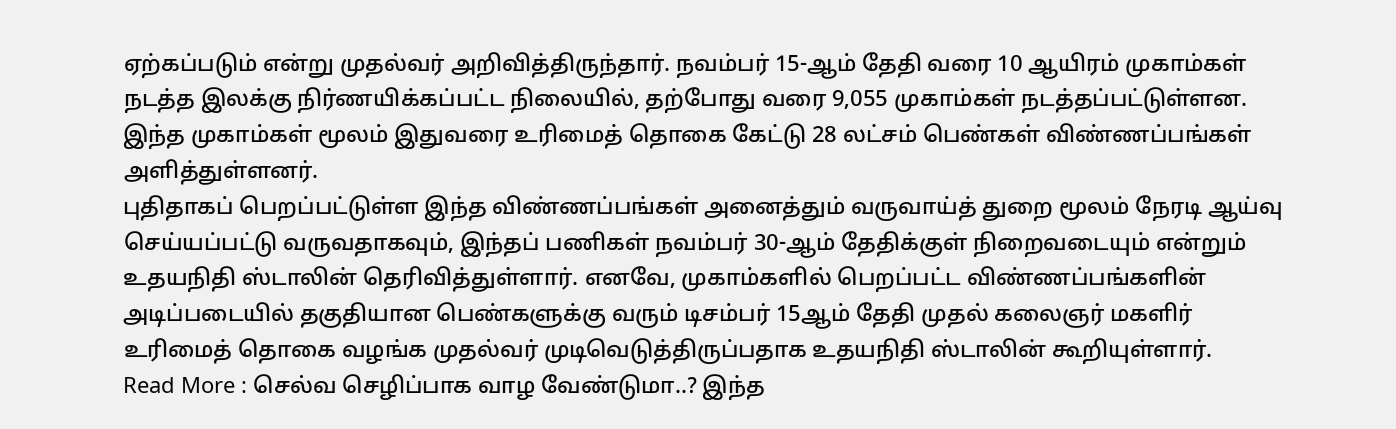ஏற்கப்படும் என்று முதல்வர் அறிவித்திருந்தார். நவம்பர் 15-ஆம் தேதி வரை 10 ஆயிரம் முகாம்கள் நடத்த இலக்கு நிர்ணயிக்கப்பட்ட நிலையில், தற்போது வரை 9,055 முகாம்கள் நடத்தப்பட்டுள்ளன. இந்த முகாம்கள் மூலம் இதுவரை உரிமைத் தொகை கேட்டு 28 லட்சம் பெண்கள் விண்ணப்பங்கள் அளித்துள்ளனர்.
புதிதாகப் பெறப்பட்டுள்ள இந்த விண்ணப்பங்கள் அனைத்தும் வருவாய்த் துறை மூலம் நேரடி ஆய்வு செய்யப்பட்டு வருவதாகவும், இந்தப் பணிகள் நவம்பர் 30-ஆம் தேதிக்குள் நிறைவடையும் என்றும் உதயநிதி ஸ்டாலின் தெரிவித்துள்ளார். எனவே, முகாம்களில் பெறப்பட்ட விண்ணப்பங்களின் அடிப்படையில் தகுதியான பெண்களுக்கு வரும் டிசம்பர் 15ஆம் தேதி முதல் கலைஞர் மகளிர் உரிமைத் தொகை வழங்க முதல்வர் முடிவெடுத்திருப்பதாக உதயநிதி ஸ்டாலின் கூறியுள்ளார்.
Read More : செல்வ செழிப்பாக வாழ வேண்டுமா..? இந்த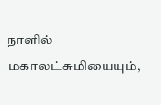நாளில் மகாலட்சுமியையும்,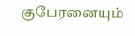குபேரனையும்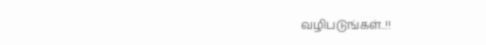வழிபடுங்கள்..!!